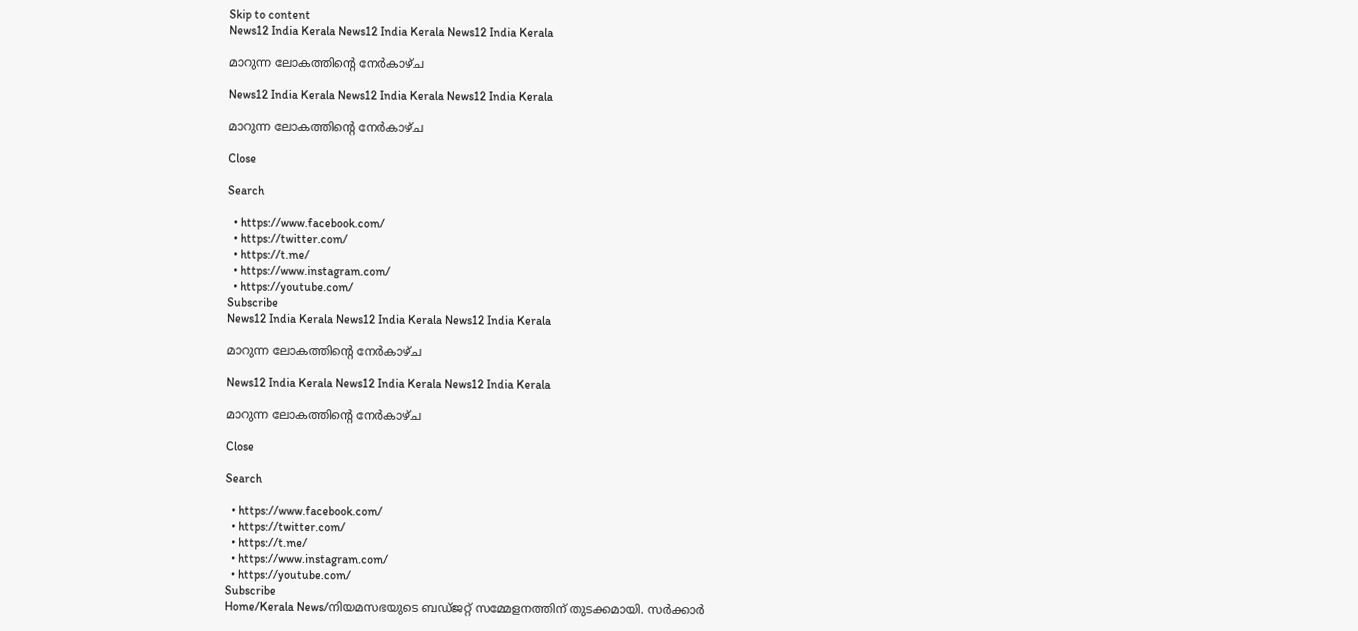Skip to content
News12 India Kerala News12 India Kerala News12 India Kerala

മാറുന്ന ലോകത്തിൻ്റെ നേർകാഴ്ച

News12 India Kerala News12 India Kerala News12 India Kerala

മാറുന്ന ലോകത്തിൻ്റെ നേർകാഴ്ച

Close

Search

  • https://www.facebook.com/
  • https://twitter.com/
  • https://t.me/
  • https://www.instagram.com/
  • https://youtube.com/
Subscribe
News12 India Kerala News12 India Kerala News12 India Kerala

മാറുന്ന ലോകത്തിൻ്റെ നേർകാഴ്ച

News12 India Kerala News12 India Kerala News12 India Kerala

മാറുന്ന ലോകത്തിൻ്റെ നേർകാഴ്ച

Close

Search

  • https://www.facebook.com/
  • https://twitter.com/
  • https://t.me/
  • https://www.instagram.com/
  • https://youtube.com/
Subscribe
Home/Kerala News/നിയമസഭയുടെ ബഡ്ജറ്റ് സമ്മേളനത്തിന് തുടക്കമായി. സർക്കാർ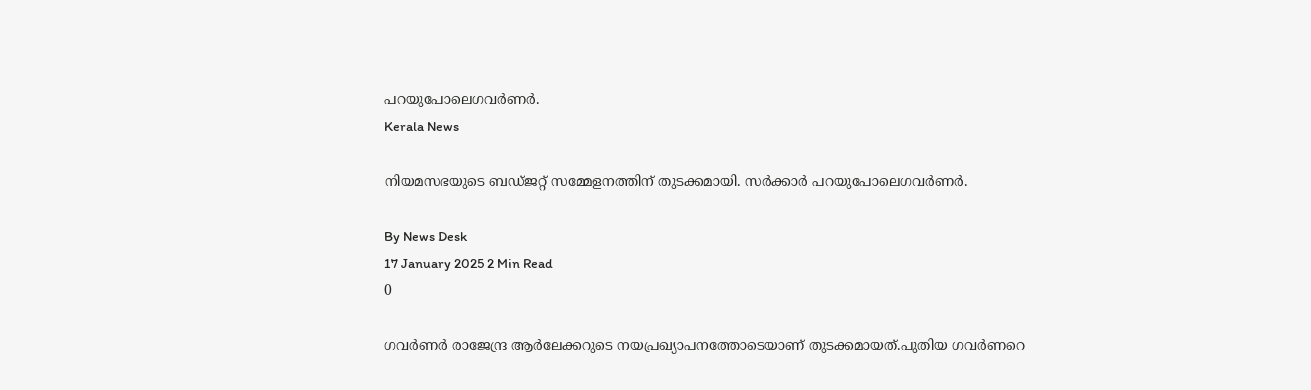പറയുപോലെഗവർണർ.
Kerala News

നിയമസഭയുടെ ബഡ്ജറ്റ് സമ്മേളനത്തിന് തുടക്കമായി. സർക്കാർ പറയുപോലെഗവർണർ.

By News Desk
17 January 2025 2 Min Read
0

ഗവർണർ രാജേന്ദ്ര ആര്‍ലേക്കറുടെ നയപ്രഖ്യാപനത്തോടെയാണ് തുടക്കമായത്.പുതിയ ഗവർണറെ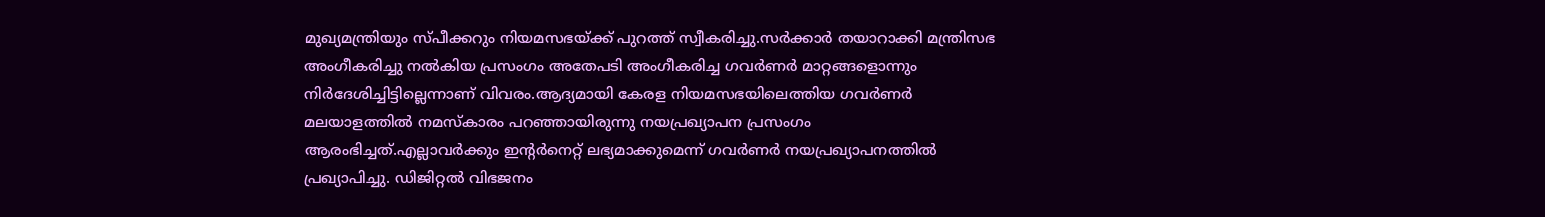മുഖ്യമന്ത്രിയും സ്പീക്കറും നിയമസഭയ്ക്ക് പുറത്ത് സ്വീകരിച്ചു.സർക്കാർ തയാറാക്കി മന്ത്രിസഭ അംഗീകരിച്ചു നൽകിയ പ്രസംഗം അതേപടി അംഗീകരിച്ച ഗവർണർ മാറ്റങ്ങളൊന്നും നിർദേശിച്ചിട്ടില്ലെന്നാണ് വിവരം.ആദ്യമായി കേരള നിയമസഭയിലെത്തിയ ഗവർണർ മലയാളത്തിൽ നമസ്കാരം പറഞ്ഞായിരുന്നു നയപ്രഖ്യാപന പ്രസംഗം ആരംഭിച്ചത്.എല്ലാവർക്കും ഇൻ്റർനെറ്റ് ലഭ്യമാക്കുമെന്ന് ഗവർണർ നയപ്രഖ്യാപനത്തിൽ പ്രഖ്യാപിച്ചു. ഡിജിറ്റൽ വിഭജനം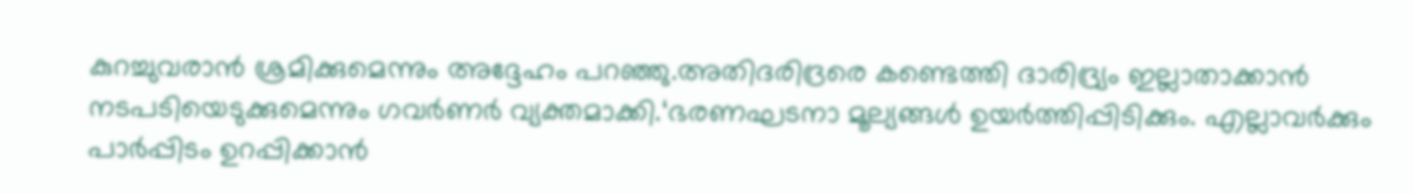കുറച്ചുവരാൻ ശ്രമിക്കുമെന്നും അദ്ദേഹം പറഞ്ഞു.അതിദരിദ്രരെ കണ്ടെത്തി ദാരിദ്ര്യം ഇല്ലാതാക്കാൻ നടപടിയെടുക്കുമെന്നും ഗവർണർ വ്യക്തമാക്കി.‘ഭരണഘടനാ മൂല്യങ്ങൾ ഉയർത്തിപ്പിടിക്കും. എല്ലാവർക്കും പാർപ്പിടം ഉറപ്പിക്കാൻ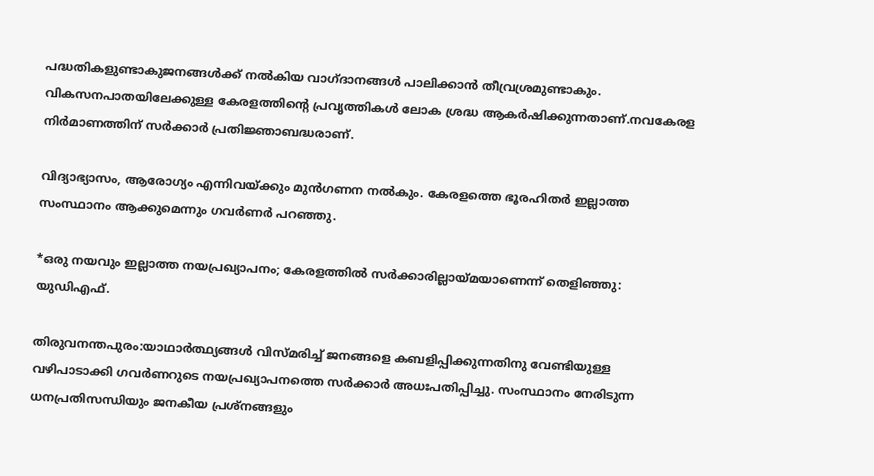പദ്ധതികളുണ്ടാകുജനങ്ങൾക്ക് നൽകിയ വാഗ്ദാനങ്ങൾ പാലിക്കാൻ തീവ്രശ്രമുണ്ടാകും. വികസനപാതയിലേക്കുള്ള കേരളത്തിന്റെ പ്രവൃത്തികൾ ലോക ശ്രദ്ധ ആകർഷിക്കുന്നതാണ്.നവകേരള നിർമാണത്തിന് സർക്കാർ പ്രതിജ്ഞാബദ്ധരാണ്.

വിദ്യാഭ്യാസം, ആരോഗ്യം എന്നിവയ്ക്കും മുൻഗണന നൽകും. കേരളത്തെ ഭൂരഹിതർ ഇല്ലാത്ത സംസ്ഥാനം ആക്കുമെന്നും ഗവർണർ പറഞ്ഞു.

*ഒരു നയവും ഇല്ലാത്ത നയപ്രഖ്യാപനം; കേരളത്തില്‍ സര്‍ക്കാരില്ലായ്മയാണെന്ന് തെളിഞ്ഞു: യുഡിഎഫ്.

തിരുവനന്തപുരം:യാഥാര്‍ത്ഥ്യങ്ങള്‍ വിസ്മരിച്ച് ജനങ്ങളെ കബളിപ്പിക്കുന്നതിനു വേണ്ടിയുള്ള വഴിപാടാക്കി ഗവര്‍ണറുടെ നയപ്രഖ്യാപനത്തെ സര്‍ക്കാര്‍ അധഃപതിപ്പിച്ചു. സംസ്ഥാനം നേരിടുന്ന ധനപ്രതിസന്ധിയും ജനകീയ പ്രശ്‌നങ്ങളും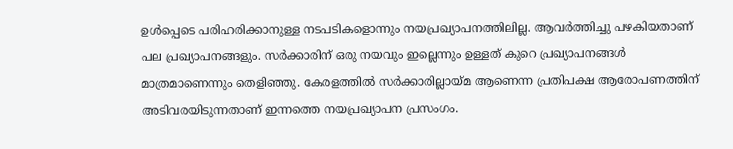ഉള്‍പ്പെടെ പരിഹരിക്കാനുള്ള നടപടികളൊന്നും നയപ്രഖ്യാപനത്തിലില്ല. ആവര്‍ത്തിച്ചു പഴകിയതാണ് പല പ്രഖ്യാപനങ്ങളും. സര്‍ക്കാരിന് ഒരു നയവും ഇല്ലെന്നും ഉള്ളത് കുറെ പ്രഖ്യാപനങ്ങള്‍ മാത്രമാണെന്നും തെളിഞ്ഞു. കേരളത്തില്‍ സര്‍ക്കാരില്ലായ്മ ആണെന്ന പ്രതിപക്ഷ ആരോപണത്തിന് അടിവരയിടുന്നതാണ് ഇന്നത്തെ നയപ്രഖ്യാപന പ്രസംഗം.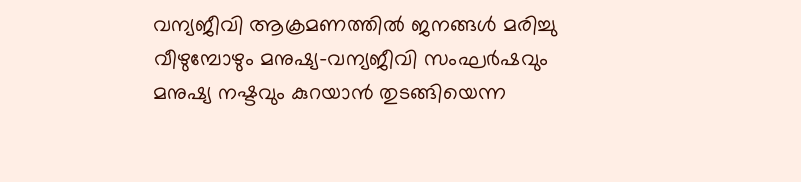വന്യജീവി ആക്രമണത്തില്‍ ജനങ്ങള്‍ മരിച്ചു വീഴുമ്പോഴും മനുഷ്യ-വന്യജീവി സംഘര്‍ഷവും മനുഷ്യ നഷ്ടവും കുറയാന്‍ തുടങ്ങിയെന്ന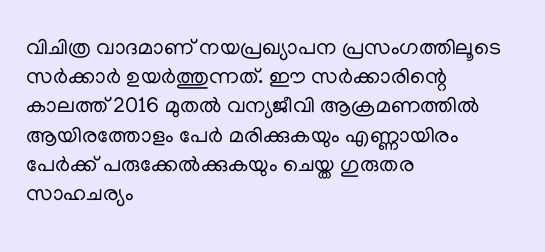വിചിത്ര വാദമാണ് നയപ്രഖ്യാപന പ്രസംഗത്തിലൂടെ സര്‍ക്കാര്‍ ഉയര്‍ത്തുന്നത്. ഈ സര്‍ക്കാരിന്റെ കാലത്ത് 2016 മുതല്‍ വന്യജീവി ആക്രമണത്തില്‍ ആയിരത്തോളം പേര്‍ മരിക്കുകയും എണ്ണായിരം പേര്‍ക്ക് പരുക്കേല്‍ക്കുകയും ചെയ്ത ഗുരുതര സാഹചര്യം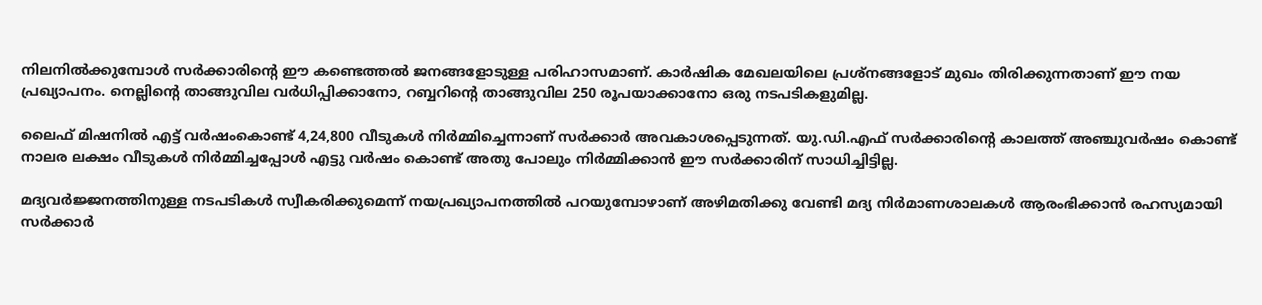നിലനില്‍ക്കുമ്പോള്‍ സര്‍ക്കാരിന്റെ ഈ കണ്ടെത്തല്‍ ജനങ്ങളോടുള്ള പരിഹാസമാണ്. കാര്‍ഷിക മേഖലയിലെ പ്രശ്‌നങ്ങളോട് മുഖം തിരിക്കുന്നതാണ് ഈ നയ പ്രഖ്യാപനം. നെല്ലിന്റെ താങ്ങുവില വര്‍ധിപ്പിക്കാനോ, റബ്ബറിന്റെ താങ്ങുവില 250 രൂപയാക്കാനോ ഒരു നടപടികളുമില്ല.

ലൈഫ് മിഷനില്‍ എട്ട് വര്‍ഷംകൊണ്ട് 4,24,800 വീടുകള്‍ നിര്‍മ്മിച്ചെന്നാണ് സര്‍ക്കാര്‍ അവകാശപ്പെടുന്നത്. യു.ഡി.എഫ് സര്‍ക്കാരിന്റെ കാലത്ത് അഞ്ചുവര്‍ഷം കൊണ്ട് നാലര ലക്ഷം വീടുകള്‍ നിര്‍മ്മിച്ചപ്പോള്‍ എട്ടു വര്‍ഷം കൊണ്ട് അതു പോലും നിർമ്മിക്കാന്‍ ഈ സര്‍ക്കാരിന് സാധിച്ചിട്ടില്ല.

മദ്യവര്‍ജ്ജനത്തിനുള്ള നടപടികള്‍ സ്വീകരിക്കുമെന്ന് നയപ്രഖ്യാപനത്തില്‍ പറയുമ്പോഴാണ് അഴിമതിക്കു വേണ്ടി മദ്യ നിര്‍മാണശാലകള്‍ ആരംഭിക്കാന്‍ രഹസ്യമായി സര്‍ക്കാര്‍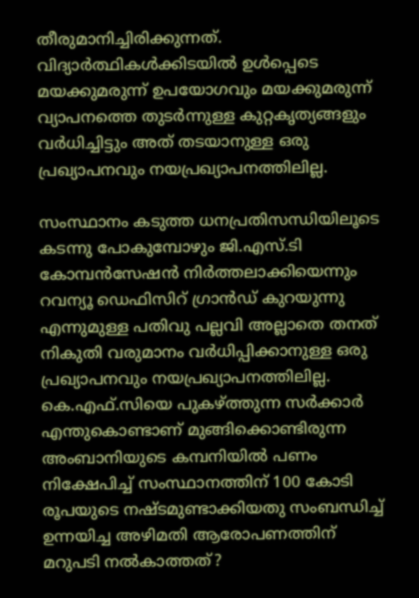തീരുമാനിച്ചിരിക്കുന്നത്. വിദ്യാര്‍ത്ഥികള്‍ക്കിടയില്‍ ഉള്‍പ്പെടെ മയക്കുമരുന്ന് ഉപയോഗവും മയക്കുമരുന്ന് വ്യാപനത്തെ തുടര്‍ന്നുള്ള കുറ്റകൃത്യങ്ങളും വര്‍ധിച്ചിട്ടും അത് തടയാനുള്ള ഒരു പ്രഖ്യാപനവും നയപ്രഖ്യാപനത്തിലില്ല.

സംസ്ഥാനം കടുത്ത ധനപ്രതിസന്ധിയിലൂടെ കടന്നു പോകുമ്പോഴും ജി.എസ്.ടി കോമ്പന്‍സേഷന്‍ നിര്‍ത്തലാക്കിയെന്നും റവന്യൂ ഡെഫിസിറ് ഗ്രാന്‍ഡ് കുറയുന്നു എന്നുമുള്ള പതിവു പല്ലവി അല്ലാതെ തനത് നികുതി വരുമാനം വര്‍ധിപ്പിക്കാനുള്ള ഒരു പ്രഖ്യാപനവും നയപ്രഖ്യാപനത്തിലില്ല. കെ.എഫ്.സിയെ പുകഴ്ത്തുന്ന സര്‍ക്കാര്‍ എന്തുകൊണ്ടാണ് മുങ്ങിക്കൊണ്ടിരുന്ന അംബാനിയുടെ കമ്പനിയില്‍ പണം നിക്ഷേപിച്ച് സംസ്ഥാനത്തിന് 100 കോടി രൂപയുടെ നഷ്ടമുണ്ടാക്കിയതു സംബന്ധിച്ച് ഉന്നയിച്ച അഴിമതി ആരോപണത്തിന് മറുപടി നല്‍കാത്തത്?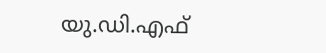യു.ഡി.എഫ്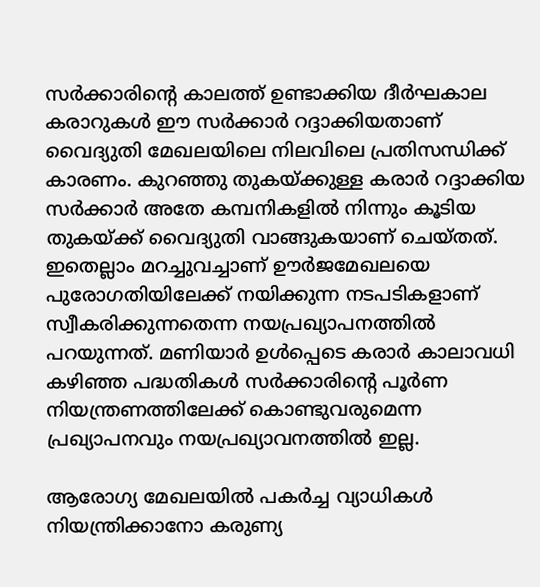സര്‍ക്കാരിന്റെ കാലത്ത് ഉണ്ടാക്കിയ ദീര്‍ഘകാല കരാറുകള്‍ ഈ സര്‍ക്കാര്‍ റദ്ദാക്കിയതാണ് വൈദ്യുതി മേഖലയിലെ നിലവിലെ പ്രതിസന്ധിക്ക് കാരണം. കുറഞ്ഞു തുകയ്ക്കുള്ള കരാര്‍ റദ്ദാക്കിയ സര്‍ക്കാര്‍ അതേ കമ്പനികളില്‍ നിന്നും കൂടിയ തുകയ്ക്ക് വൈദ്യുതി വാങ്ങുകയാണ് ചെയ്തത്. ഇതെല്ലാം മറച്ചുവച്ചാണ് ഊര്‍ജമേഖലയെ പുരോഗതിയിലേക്ക് നയിക്കുന്ന നടപടികളാണ് സ്വീകരിക്കുന്നതെന്ന നയപ്രഖ്യാപനത്തില്‍ പറയുന്നത്. മണിയാര്‍ ഉള്‍പ്പെടെ കരാര്‍ കാലാവധി കഴിഞ്ഞ പദ്ധതികള്‍ സര്‍ക്കാരിന്റെ പൂര്‍ണ നിയന്ത്രണത്തിലേക്ക് കൊണ്ടുവരുമെന്ന പ്രഖ്യാപനവും നയപ്രഖ്യാവനത്തില്‍ ഇല്ല.

ആരോഗ്യ മേഖലയില്‍ പകര്‍ച്ച വ്യാധികള്‍ നിയന്ത്രിക്കാനോ കരുണ്യ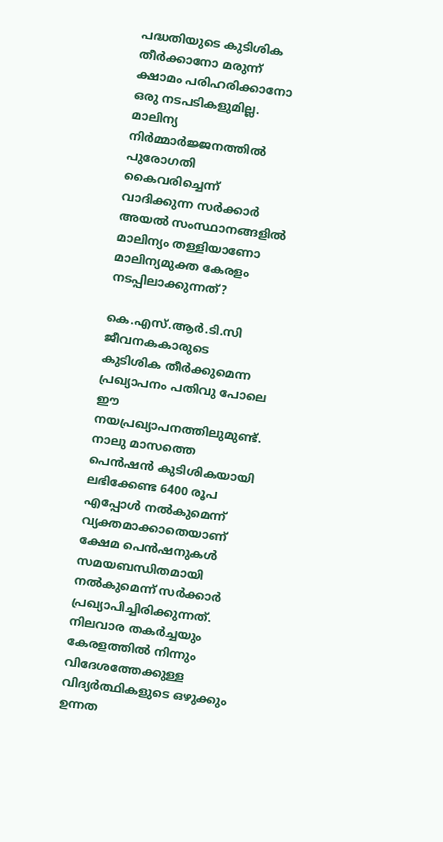പദ്ധതിയുടെ കുടിശിക തീര്‍ക്കാനോ മരുന്ന് ക്ഷാമം പരിഹരിക്കാനോ ഒരു നടപടികളുമില്ല. മാലിന്യ നിര്‍മ്മാര്‍ജ്ജനത്തില്‍ പുരോഗതി കൈവരിച്ചെന്ന് വാദിക്കുന്ന സര്‍ക്കാര്‍ അയല്‍ സംസ്ഥാനങ്ങളില്‍ മാലിന്യം തള്ളിയാണോ മാലിന്യമുക്ത കേരളം നടപ്പിലാക്കുന്നത്?

കെ.എസ്.ആര്‍.ടി.സി ജീവനകകാരുടെ കുടിശിക തീര്‍ക്കുമെന്ന പ്രഖ്യാപനം പതിവു പോലെ ഈ നയപ്രഖ്യാപനത്തിലുമുണ്ട്. നാലു മാസത്തെ പെന്‍ഷന്‍ കുടിശികയായി ലഭിക്കേണ്ട 6400 രൂപ എപ്പോള്‍ നല്‍കുമെന്ന് വ്യക്തമാക്കാതെയാണ് ക്ഷേമ പെന്‍ഷനുകള്‍ സമയബന്ധിതമായി നല്‍കുമെന്ന് സര്‍ക്കാര്‍ പ്രഖ്യാപിച്ചിരിക്കുന്നത്. നിലവാര തകര്‍ച്ചയും കേരളത്തില്‍ നിന്നും വിദേശത്തേക്കുള്ള വിദ്യര്‍ത്ഥികളുടെ ഒഴുക്കും ഉന്നത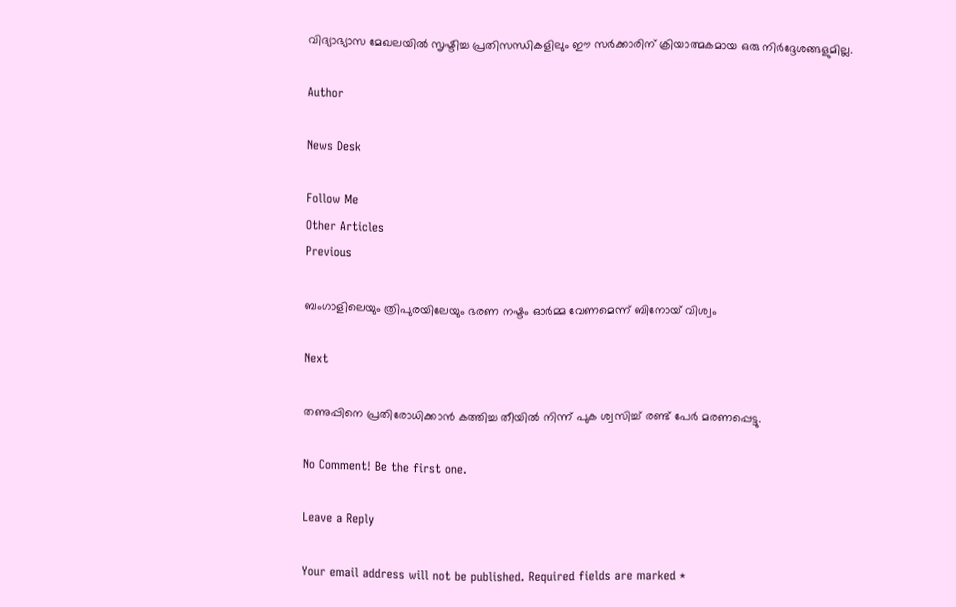വിദ്യാഭ്യാസ മേഖലയില്‍ സൃഷ്ടിച്ച പ്രതിസന്ധികളിലും ഈ സര്‍ക്കാരിന് ക്രിയാത്മകമായ ഒരു നിര്‍ദ്ദേശങ്ങളുമില്ല.

Author

News Desk

Follow Me
Other Articles
Previous

ബംഗാളിലെയും ത്രിപുരയിലേയും ഭരണ നഷ്ടം ഓർമ്മ വേണമെന്ന് ബിനോയ് വിശ്വം

Next

തണുപ്പിനെ പ്രതിരോധിക്കാൻ കത്തിച്ച തീയിൽ നിന്ന് പുക ശ്വസിച്ച് രണ്ട് പേർ മരണപ്പെട്ടു.

No Comment! Be the first one.

Leave a Reply

Your email address will not be published. Required fields are marked *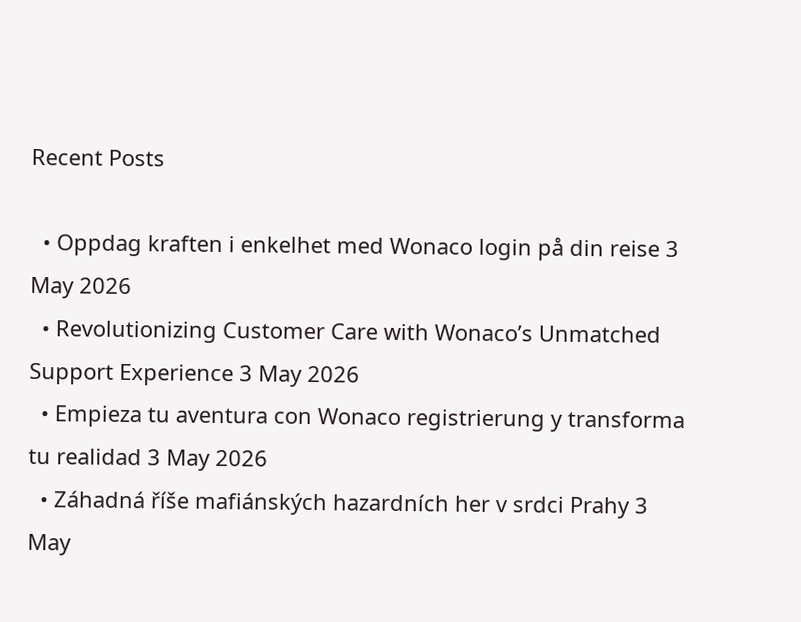Recent Posts

  • Oppdag kraften i enkelhet med Wonaco login på din reise 3 May 2026
  • Revolutionizing Customer Care with Wonaco’s Unmatched Support Experience 3 May 2026
  • Empieza tu aventura con Wonaco registrierung y transforma tu realidad 3 May 2026
  • Záhadná říše mafiánských hazardních her v srdci Prahy 3 May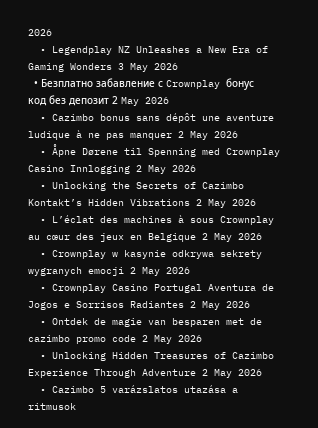2026
  • Legendplay NZ Unleashes a New Era of Gaming Wonders 3 May 2026
  • Безплатно забавление с Crownplay бонус код без депозит 2 May 2026
  • Cazimbo bonus sans dépôt une aventure ludique à ne pas manquer 2 May 2026
  • Åpne Dørene til Spenning med Crownplay Casino Innlogging 2 May 2026
  • Unlocking the Secrets of Cazimbo Kontakt’s Hidden Vibrations 2 May 2026
  • L’éclat des machines à sous Crownplay au cœur des jeux en Belgique 2 May 2026
  • Crownplay w kasynie odkrywa sekrety wygranych emocji 2 May 2026
  • Crownplay Casino Portugal Aventura de Jogos e Sorrisos Radiantes 2 May 2026
  • Ontdek de magie van besparen met de cazimbo promo code 2 May 2026
  • Unlocking Hidden Treasures of Cazimbo Experience Through Adventure 2 May 2026
  • Cazimbo 5 varázslatos utazása a ritmusok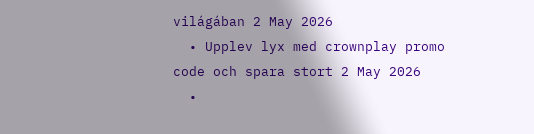világában 2 May 2026
  • Upplev lyx med crownplay promo code och spara stort 2 May 2026
  •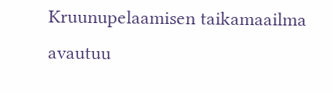Kruunupelaamisen taikamaailma avautuu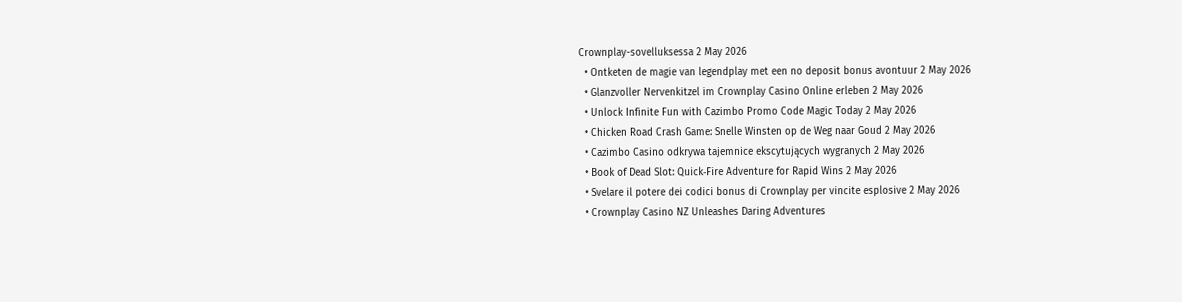Crownplay-sovelluksessa 2 May 2026
  • Ontketen de magie van legendplay met een no deposit bonus avontuur 2 May 2026
  • Glanzvoller Nervenkitzel im Crownplay Casino Online erleben 2 May 2026
  • Unlock Infinite Fun with Cazimbo Promo Code Magic Today 2 May 2026
  • Chicken Road Crash Game: Snelle Winsten op de Weg naar Goud 2 May 2026
  • Cazimbo Casino odkrywa tajemnice ekscytujących wygranych 2 May 2026
  • Book of Dead Slot: Quick‑Fire Adventure for Rapid Wins 2 May 2026
  • Svelare il potere dei codici bonus di Crownplay per vincite esplosive 2 May 2026
  • Crownplay Casino NZ Unleashes Daring Adventures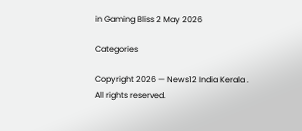in Gaming Bliss 2 May 2026

Categories

Copyright 2026 — News12 India Kerala . All rights reserved.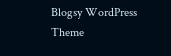Blogsy WordPress Theme